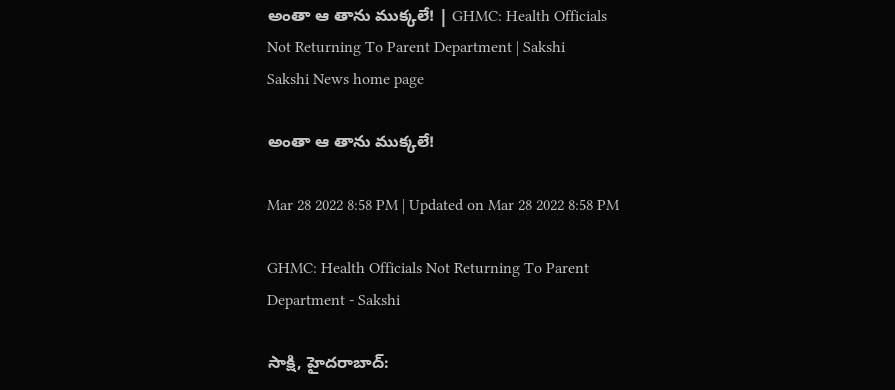అంతా ఆ తాను ముక్కలే! | GHMC: Health Officials Not Returning To Parent Department | Sakshi
Sakshi News home page

అంతా ఆ తాను ముక్కలే!

Mar 28 2022 8:58 PM | Updated on Mar 28 2022 8:58 PM

GHMC: Health Officials Not Returning To Parent Department - Sakshi

సాక్షి, హైదరాబాద్‌: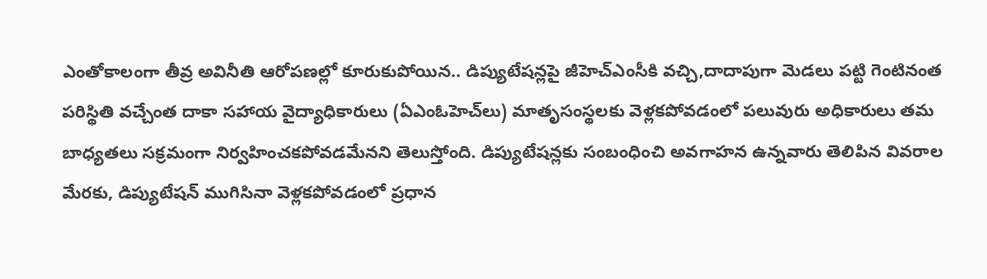ఎంతోకాలంగా తీవ్ర అవినీతి ఆరోపణల్లో కూరుకుపోయిన.. డిప్యుటేషన్లపై జీహెచ్‌ఎంసీకి వచ్చి,దాదాపుగా మెడలు పట్టి గెంటినంత పరిస్థితి వచ్చేంత దాకా సహాయ వైద్యాధికారులు (ఏఎంఓహెచ్‌లు) మాతృసంస్థలకు వెళ్లకపోవడంలో పలువురు అధికారులు తమ బాధ్యతలు సక్రమంగా నిర్వహించకపోవడమేనని తెలుస్తోంది. డిప్యుటేషన్లకు సంబంధించి అవగాహన ఉన్నవారు తెలిపిన వివరాల మేరకు, డిప్యుటేషన్‌ ముగిసినా వెళ్లకపోవడంలో ప్రధాన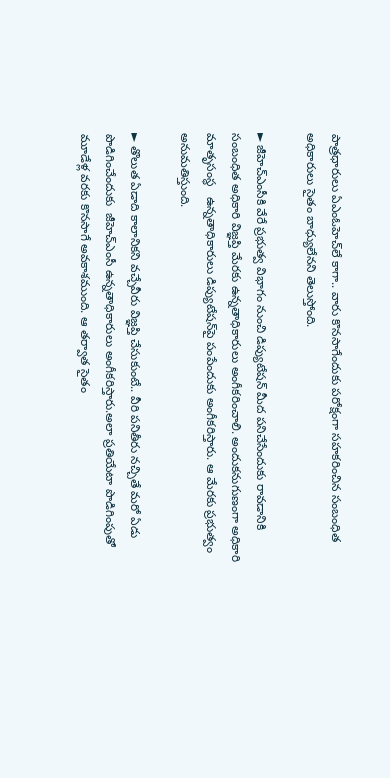పాత్రధారులు ఏఎంఓహెచ్‌లే కాగా.. వారు కొనసాగేందుకు పరోక్షంగా సహకరించిన సంబంధిత అధికారులు సైతం బాధ్యులేనని తెలుస్తోంది.

► జీహెచ్‌ఎంసీకి వేరే ప్రభుత్వ విభాగం నుంచి డిప్యుటేషన్‌ మీద పనిచేసేందుకు రావడానికి సంబంధిత అధికారి విజ్ఞప్తి మేరకు ఉన్నతాధికారులు అంగీకరించాలి. అందుకనుగుణంగా అధికారి మాతృసంస్థ   ఉన్నతాధికారులు డిప్యుటేషన్‌పై పంపేందుకు అంగీకరిస్తారు. ఆ మేరకు ప్రభుత్వం అనుమతిస్తుంది.

► తొలుత ఏడాది కాలానికని వచ్చేవీరు విజ్ఞప్తి చేసుకుంటే.. వీరి పనితీరు నచ్చితే మరో ఏడు పొడిగించేందుకు  జీహెచ్‌ఎంసీ ఉన్నతాధికారులు అంగీకరిస్తారు.అలా ప్రతియేటా పొడిగింపుతో  మూడేళ్ల వరకు కొనసాగే అవకాశముంది. ఆ తర్వాత సైతం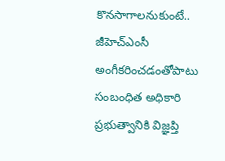కొనసాగాలనుకుంటే.. జీహెచ్‌ఎంసీ అంగీకరించడంతోపాటు సంబంధిత అధికారి ప్రభుత్వానికి విజ్ఞప్తి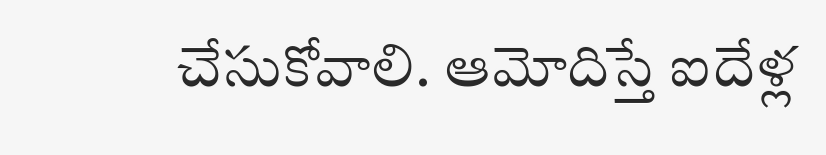చేసుకోవాలి. ఆమోదిస్తే ఐదేళ్ల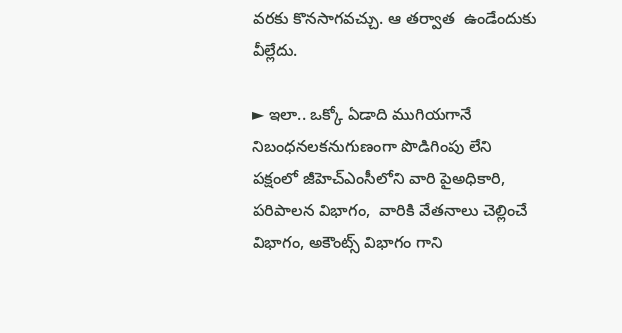వరకు కొనసాగవచ్చు. ఆ తర్వాత  ఉండేందుకు వీల్లేదు.

► ఇలా.. ఒక్కో ఏడాది ముగియగానే నిబంధనలకనుగుణంగా పొడిగింపు లేని పక్షంలో జీహెచ్‌ఎంసీలోని వారి పైఅధికారి, పరిపాలన విభాగం,  వారికి వేతనాలు చెల్లించే విభాగం, అకౌంట్స్‌ విభాగం గాని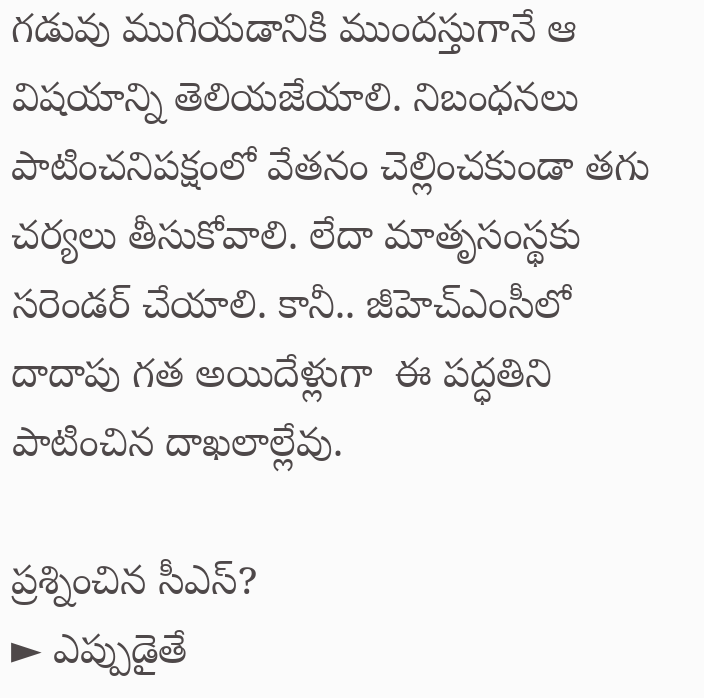గడువు ముగియడానికి ముందస్తుగానే ఆ విషయాన్ని తెలియజేయాలి. నిబంధనలు పాటించనిపక్షంలో వేతనం చెల్లించకుండా తగు చర్యలు తీసుకోవాలి. లేదా మాతృసంస్థకు సరెండర్‌ చేయాలి. కానీ.. జీహెచ్‌ఎంసీలో దాదాపు గత అయిదేళ్లుగా  ఈ పద్ధతిని పాటించిన దాఖలాల్లేవు.

ప్రశ్నించిన సీఎస్‌?
► ఎప్పుడైతే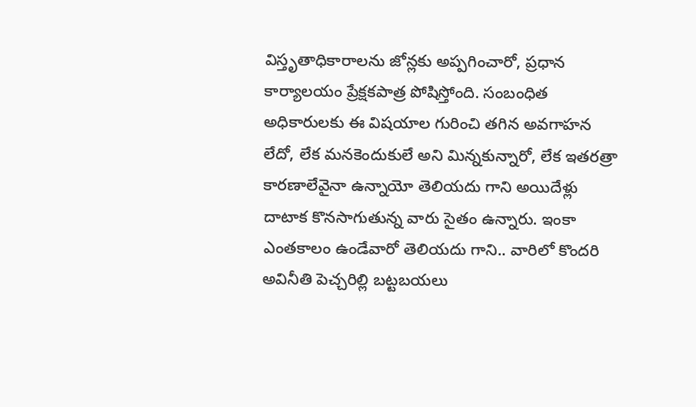విస్తృతాధికారాలను జోన్లకు అప్పగించారో, ప్రధాన కార్యాలయం ప్రేక్షకపాత్ర పోషిస్తోంది. సంబంధిత అధికారులకు ఈ విషయాల గురించి తగిన అవగాహన లేదో, లేక మనకెందుకులే అని మిన్నకున్నారో, లేక ఇతరత్రా కారణాలేవైనా ఉన్నాయో తెలియదు గాని అయిదేళ్లు దాటాక కొనసాగుతున్న వారు సైతం ఉన్నారు. ఇంకా ఎంతకాలం ఉండేవారో తెలియదు గాని.. వారిలో కొందరి అవినీతి పెచ్చరిల్లి బట్టబయలు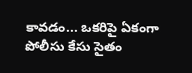కావడం... ఒకరిపై ఏకంగా పోలీసు కేసు సైతం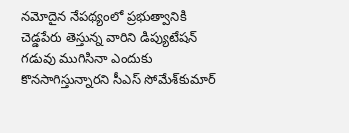నమోదైన నేపథ్యంలో ప్రభుత్వానికి చెడ్డపేరు తెస్తున్న వారిని డిప్యుటేషన్‌ గడువు ముగిసినా ఎందుకు కొనసాగిస్తున్నారని సీఎస్‌ సోమేశ్‌కుమార్‌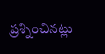ప్రశ్నించినట్లు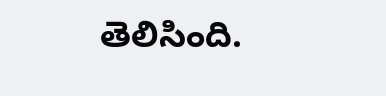తెలిసింది.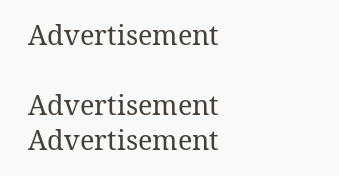Advertisement

Advertisement
Advertisement